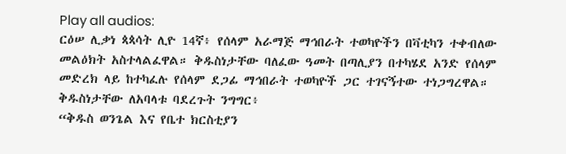Play all audios:
ርዕሠ ሊቃነ ጳጳሳት ሊዮ 14ኛ፥ የሰላም አራማጅ ማኅበራት ተወካዮችን በቫቲካን ተቀብለው መልዕክት አስተላልፈዋል። ቅዱስነታቸው ባለፈው ዓመት በጣሊያን በተካሄደ አንድ የሰላም መድረክ ላይ ከተካፈሉ የሰላም ደጋፊ ማኅበራት ተወካዮች ጋር ተገናኝተው ተነጋግረዋል። ቅዱስነታቸው ለአባላቱ ባደረጉት ንግግር፥
“ቅዱስ ወንጌል እና የቤተ ክርስቲያን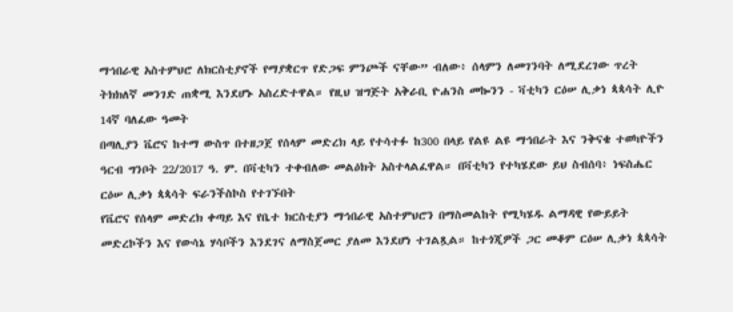ማኅበራዊ አስተምህሮ ለክርስቲያኖች የማያቋርጥ የድጋፍ ምንጮች ናቸው” ብለው፥ ሰላምን ለመገንባት ለሚደረገው ጥረት ትክክለኛ መንገድ ጠቋሚ እንደሆኑ አስረድተዋል። የዚህ ዝግጅት አቅራቢ ዮሐንስ መኰንን - ቫቲካን ርዕሠ ሊቃነ ጳጳሳት ሊዮ 14ኛ ባለፈው ዓመት
በጣሊያን ቬሮና ከተማ ውስጥ በተዘጋጀ የሰላም መድረክ ላይ የተሳተፉ ከ300 በላይ የልዩ ልዩ ማኅበራት እና ንቅናቄ ተወካዮችን ዓርብ ግንቦት 22/2017 ዓ. ም. በቫቲካን ተቀብለው መልዕክት አስተላልፈዋል። በቫቲካን የተካሄደው ይህ ስብሰባ፥ ነፍስሔር ርዕሠ ሊቃነ ጳጳሳት ፍራንችስኮስ የተገኙበት
የቬሮና የሰላም መድረክ ቀጣይ እና የቤተ ክርስቲያን ማኅበራዊ አስተምህሮን በማስመልከት የሚካሄዱ ልማዳዊ የውይይት መድረኮችን እና የውሳኔ ሃሳቦችን እንደገና ለማስጀመር ያለመ እንደሆነ ተገልጿል። ከተጎጂዎች ጋር መቆም ርዕሠ ሊቃነ ጳጳሳት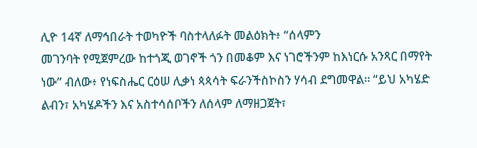ሊዮ 14ኛ ለማኅበራት ተወካዮች ባስተላለፉት መልዕክት፥ “ሰላምን
መገንባት የሚጀምረው ከተጎጂ ወገኖች ጎን በመቆም እና ነገሮችንም ከእነርሱ አንጻር በማየት ነው” ብለው፥ የነፍስሔር ርዕሠ ሊቃነ ጳጳሳት ፍራንችስኮስን ሃሳብ ደግመዋል። “ይህ አካሄድ ልብን፣ አካሄዶችን እና አስተሳሰቦችን ለሰላም ለማዘጋጀት፣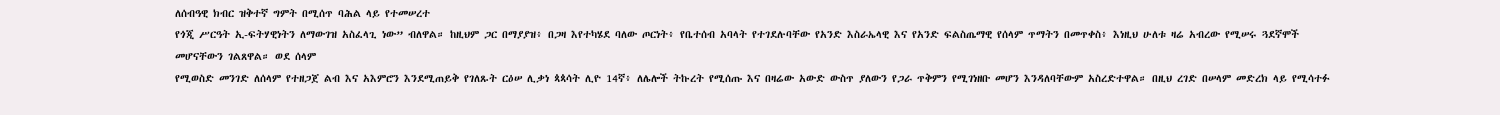ለሰብዓዊ ክብር ዝቅተኛ ግምት በሚሰጥ ባሕል ላይ የተመሠረተ
የጎጂ ሥርዓት ኢ-ፍትሃዊነትን ለማውገዝ አስፈላጊ ነው” ብለዋል። ከዚህም ጋር በማያያዝ፥ በጋዛ እየተካሄደ ባለው ጦርነት፥ የቤተሰብ አባላት የተገደሉባቸው የአንድ እስራኤላዊ እና የአንድ ፍልስጤማዊ የሰላም ጥማትን በመጥቀስ፥ እነዚህ ሁለቱ ዛሬ አብረው የሚሠሩ ጓደኛሞች መሆናቸውን ገልጸዋል። ወደ ሰላም
የሚወስድ መንገድ ለሰላም የተዘጋጀ ልብ እና አእምሮን እንደሚጠይቅ የገለጹት ርዕሠ ሊቃነ ጳጳሳት ሊዮ 14ኛ፥ ለሌሎች ትኩረት የሚሰጡ እና በዛሬው አውድ ውስጥ ያለውን የጋራ ጥቅምን የሚገነዘቡ መሆን እንዳለባቸውም አስረድተዋል። በዚህ ረገድ በሠላም መድረክ ላይ የሚሳተፉ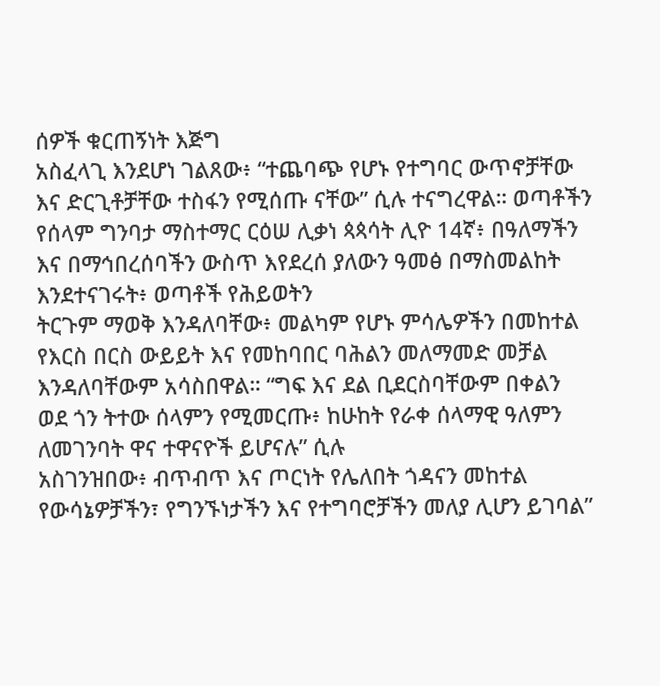ሰዎች ቁርጠኝነት እጅግ
አስፈላጊ እንደሆነ ገልጸው፥ “ተጨባጭ የሆኑ የተግባር ውጥኖቻቸው እና ድርጊቶቻቸው ተስፋን የሚሰጡ ናቸው” ሲሉ ተናግረዋል። ወጣቶችን የሰላም ግንባታ ማስተማር ርዕሠ ሊቃነ ጳጳሳት ሊዮ 14ኛ፥ በዓለማችን እና በማኅበረሰባችን ውስጥ እየደረሰ ያለውን ዓመፅ በማስመልከት እንደተናገሩት፥ ወጣቶች የሕይወትን
ትርጉም ማወቅ እንዳለባቸው፥ መልካም የሆኑ ምሳሌዎችን በመከተል የእርስ በርስ ውይይት እና የመከባበር ባሕልን መለማመድ መቻል እንዳለባቸውም አሳስበዋል። “ግፍ እና ደል ቢደርስባቸውም በቀልን ወደ ጎን ትተው ሰላምን የሚመርጡ፥ ከሁከት የራቀ ሰላማዊ ዓለምን ለመገንባት ዋና ተዋናዮች ይሆናሉ” ሲሉ
አስገንዝበው፥ ብጥብጥ እና ጦርነት የሌለበት ጎዳናን መከተል የውሳኔዎቻችን፣ የግንኙነታችን እና የተግባሮቻችን መለያ ሊሆን ይገባል”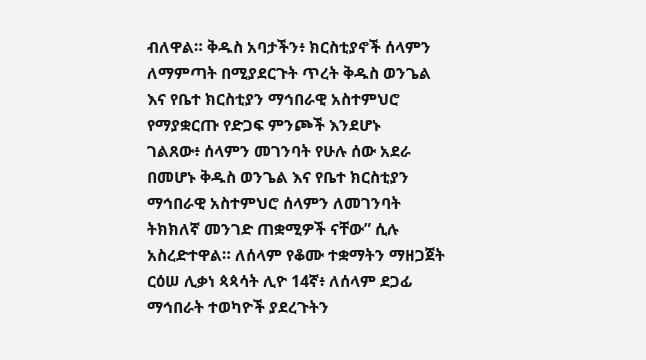ብለዋል። ቅዱስ አባታችን፥ ክርስቲያኖች ሰላምን ለማምጣት በሚያደርጉት ጥረት ቅዱስ ወንጌል እና የቤተ ክርስቲያን ማኅበራዊ አስተምህሮ የማያቋርጡ የድጋፍ ምንጮች እንደሆኑ
ገልጸው፥ ሰላምን መገንባት የሁሉ ሰው አደራ በመሆኑ ቅዱስ ወንጌል እና የቤተ ክርስቲያን ማኅበራዊ አስተምህሮ ሰላምን ለመገንባት ትክክለኛ መንገድ ጠቋሚዎች ናቸው” ሲሉ አስረድተዋል። ለሰላም የቆሙ ተቋማትን ማዘጋጀት ርዕሠ ሊቃነ ጳጳሳት ሊዮ 14ኛ፥ ለሰላም ደጋፊ ማኅበራት ተወካዮች ያደረጉትን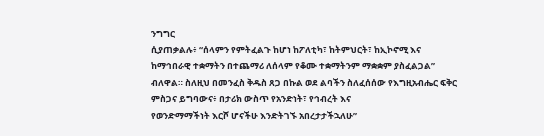ንግግር
ሲያጠቃልሉ፥ “ሰላምን የምትፈልጉ ከሆነ ከፖለቲካ፣ ከትምህርት፣ ከኢኮኖሚ እና ከማኅበራዊ ተቋማትን በተጨማሪ ለሰላም የቆሙ ተቋማትንም ማቋቋም ያስፈልጋል” ብለዋል። ስለዚህ በመንፈስ ቅዱስ ጸጋ በኩል ወደ ልባችን ስለፈሰሰው የእግዚአብሔር ፍቅር ምስጋና ይግባውና፥ በታሪክ ውስጥ የአንድነት፣ የኅብረት እና
የወንድማማችነት እርሾ ሆናችሁ እንድትገኙ አበረታታችኋለሁ”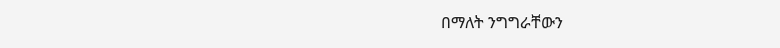በማለት ንግግራቸውን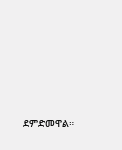ደምድመዋል።